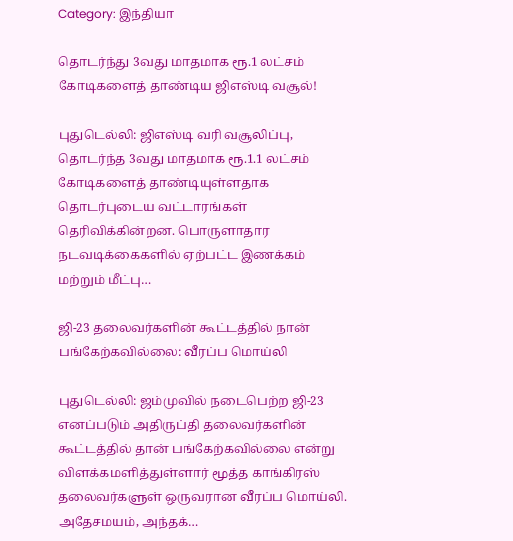Category: இந்தியா

தொடர்ந்து 3வது மாதமாக ரூ.1 லட்சம் கோடிகளைத் தாண்டிய ஜிஎஸ்டி வசூல்!

புதுடெல்லி: ஜிஎஸ்டி வரி வசூலிப்பு, தொடர்ந்த 3வது மாதமாக ரூ.1.1 லட்சம் கோடிகளைத் தாண்டியுள்ளதாக தொடர்புடைய வட்டாரங்கள் தெரிவிக்கின்றன. பொருளாதார நடவடிக்கைகளில் ஏற்பட்ட இணக்கம் மற்றும் மீட்பு…

ஜி-23 தலைவர்களின் கூட்டத்தில் நான் பங்கேற்கவில்லை: வீரப்ப மொய்லி

புதுடெல்லி: ஜம்முவில் நடைபெற்ற ஜி-23 எனப்படும் அதிருப்தி தலைவர்களின் கூட்டத்தில் தான் பங்கேற்கவில்லை என்று விளக்கமளித்துள்ளார் மூத்த காங்கிரஸ் தலைவர்களுள் ஒருவரான வீரப்ப மொய்லி. அதேசமயம், அந்தக்…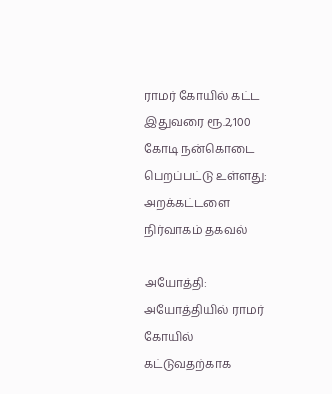ராமர் கோயில் கட்ட இதுவரை ரூ.2,100 கோடி நன்கொடை பெறப்பட்டு உள்ளது: அறக்கட்டளை நிர்வாகம் தகவல்

அயோத்தி: அயோத்தியில் ராமர் கோயில் கட்டுவதற்காக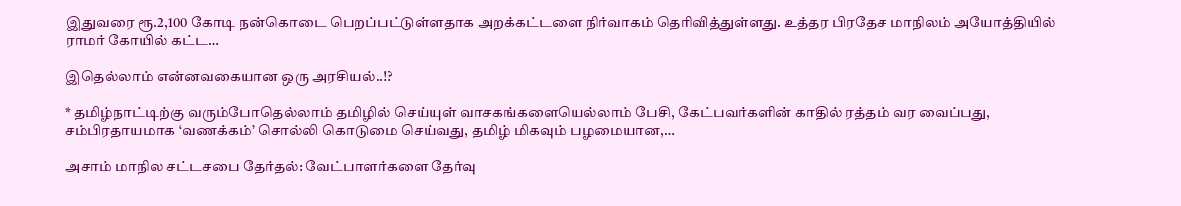இதுவரை ரூ.2,100 கோடி நன்கொடை பெறப்பட்டுள்ளதாக அறக்கட்டளை நிர்வாகம் தெரிவித்துள்ளது. உத்தர பிரதேச மாநிலம் அயோத்தியில் ராமர் கோயில் கட்ட…

இதெல்லாம் என்னவகையான ஒரு அரசியல்..!?

* தமிழ்நாட்டிற்கு வரும்போதெல்லாம் தமிழில் செய்யுள் வாசகங்களையெல்லாம் பேசி, கேட்பவர்களின் காதில் ரத்தம் வர வைப்பது, சம்பிரதாயமாக ‘வணக்கம்’ சொல்லி கொடுமை செய்வது, தமிழ் மிகவும் பழமையான,…

அசாம் மாநில சட்டசபை தேர்தல்: வேட்பாளர்களை தேர்வு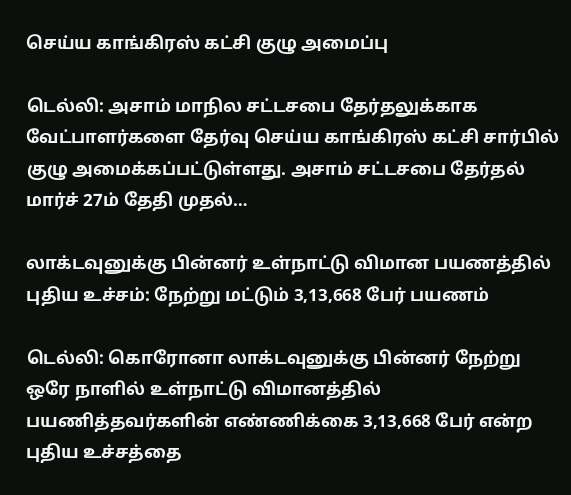செய்ய காங்கிரஸ் கட்சி குழு அமைப்பு

டெல்லி: அசாம் மாநில சட்டசபை தேர்தலுக்காக வேட்பாளர்களை தேர்வு செய்ய காங்கிரஸ் கட்சி சார்பில் குழு அமைக்கப்பட்டுள்ளது. அசாம் சட்டசபை தேர்தல் மார்ச் 27ம் தேதி முதல்…

லாக்டவுனுக்கு பின்னர் உள்நாட்டு விமான பயணத்தில் புதிய உச்சம்: நேற்று மட்டும் 3,13,668 பேர் பயணம்

டெல்லி: கொரோனா லாக்டவுனுக்கு பின்னர் நேற்று ஒரே நாளில் உள்நாட்டு விமானத்தில் பயணித்தவர்களின் எண்ணிக்கை 3,13,668 பேர் என்ற புதிய உச்சத்தை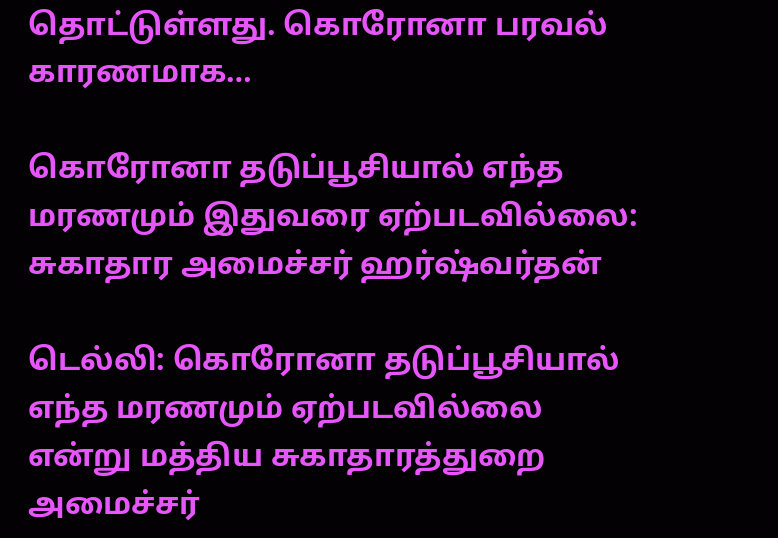தொட்டுள்ளது. கொரோனா பரவல் காரணமாக…

கொரோனா தடுப்பூசியால் எந்த மரணமும் இதுவரை ஏற்படவில்லை: சுகாதார அமைச்சர் ஹர்ஷ்வர்தன்

டெல்லி: கொரோனா தடுப்பூசியால் எந்த மரணமும் ஏற்படவில்லை என்று மத்திய சுகாதாரத்துறை அமைச்சர்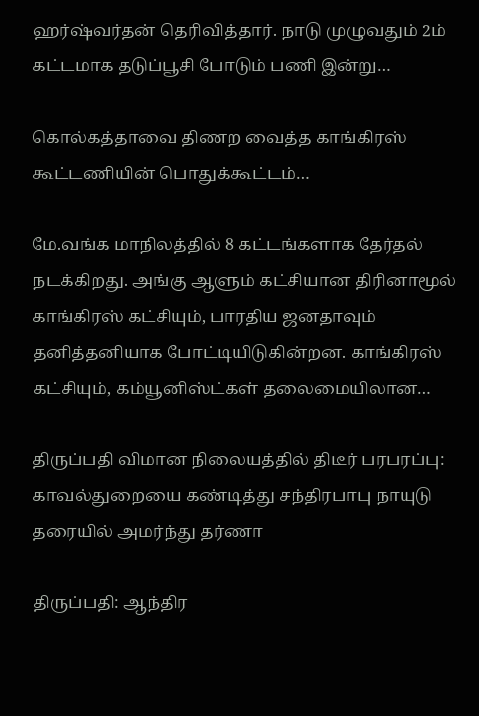ஹர்ஷ்வர்தன் தெரிவித்தார். நாடு முழுவதும் 2ம் கட்டமாக தடுப்பூசி போடும் பணி இன்று…

கொல்கத்தாவை திணற வைத்த காங்கிரஸ் கூட்டணியின் பொதுக்கூட்டம்…

மே.வங்க மாநிலத்தில் 8 கட்டங்களாக தேர்தல் நடக்கிறது. அங்கு ஆளும் கட்சியான திரினாமூல் காங்கிரஸ் கட்சியும், பாரதிய ஜனதாவும் தனித்தனியாக போட்டியிடுகின்றன. காங்கிரஸ் கட்சியும், கம்யூனிஸ்ட்கள் தலைமையிலான…

திருப்பதி விமான நிலையத்தில் திடீர் பரபரப்பு: காவல்துறையை கண்டித்து சந்திரபாபு நாயுடு தரையில் அமர்ந்து தர்ணா

திருப்பதி: ஆந்திர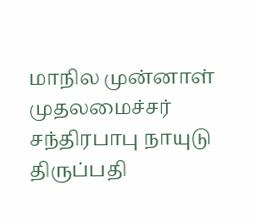மாநில முன்னாள் முதலமைச்சர் சந்திரபாபு நாயுடு திருப்பதி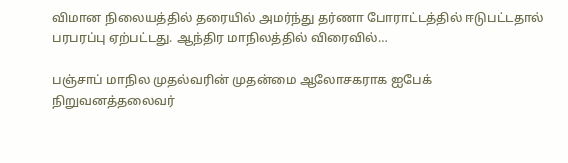விமான நிலையத்தில் தரையில் அமர்ந்து தர்ணா போராட்டத்தில் ஈடுபட்டதால் பரபரப்பு ஏற்பட்டது. ஆந்திர மாநிலத்தில் விரைவில்…

பஞ்சாப் மாநில முதல்வரின் முதன்மை ஆலோசகராக ஐபேக் நிறுவனத்தலைவர்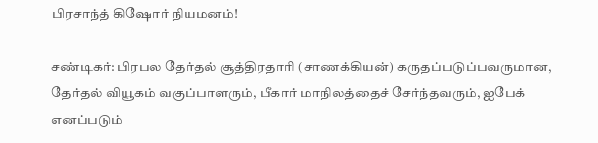பிரசாந்த் கிஷோர் நியமனம்!

சண்டிகர்: பிரபல தேர்தல் சூத்திரதாரி (சாணக்கியன்) கருதப்படுப்பவருமான, தேர்தல் வியூகம் வகுப்பாளரும், பீகார் மாநிலத்தைச் சேர்ந்தவரும், ஐபேக் எனப்படும்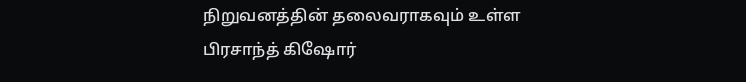நிறுவனத்தின் தலைவராகவும் உள்ள பிரசாந்த் கிஷோர்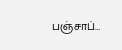பஞ்சாப்…